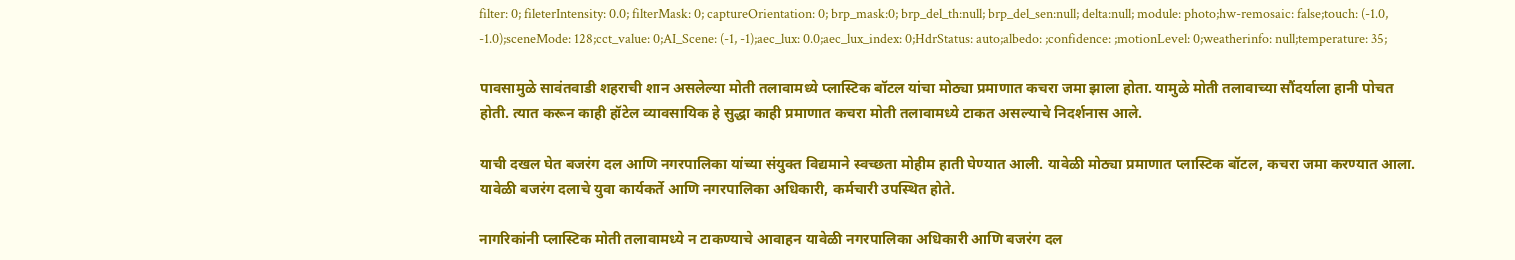filter: 0; fileterIntensity: 0.0; filterMask: 0; captureOrientation: 0; brp_mask:0; brp_del_th:null; brp_del_sen:null; delta:null; module: photo;hw-remosaic: false;touch: (-1.0, -1.0);sceneMode: 128;cct_value: 0;AI_Scene: (-1, -1);aec_lux: 0.0;aec_lux_index: 0;HdrStatus: auto;albedo: ;confidence: ;motionLevel: 0;weatherinfo: null;temperature: 35;

पावसामुळे सावंतवाडी शहराची शान असलेल्या मोती तलावामध्ये प्लास्टिक बॉटल यांचा मोठ्या प्रमाणात कचरा जमा झाला होता. यामुळे मोती तलावाच्या सौंदर्याला हानी पोचत होती. त्यात करून काही हॉटेल व्यावसायिक हे सुद्धा काही प्रमाणात कचरा मोती तलावामध्ये टाकत असल्याचे निदर्शनास आले.

याची दखल घेत बजरंग दल आणि नगरपालिका यांच्या संयुक्त विद्यमाने स्वच्छता मोहीम हाती घेण्यात आली. यावेळी मोठ्या प्रमाणात प्लास्टिक बॉटल, कचरा जमा करण्यात आला. यावेळी बजरंग दलाचे युवा कार्यकर्ते आणि नगरपालिका अधिकारी, कर्मचारी उपस्थित होते.

नागरिकांनी प्लास्टिक मोती तलावामध्ये न टाकण्याचे आवाहन यावेळी नगरपालिका अधिकारी आणि बजरंग दल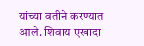यांच्या वतीने करण्यात आले. शिवाय एखादा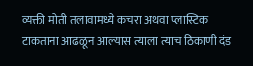व्यक्ती मोती तलावामध्ये कचरा अथवा प्लास्टिक टाकताना आढळून आल्यास त्याला त्याच ठिकाणी दंड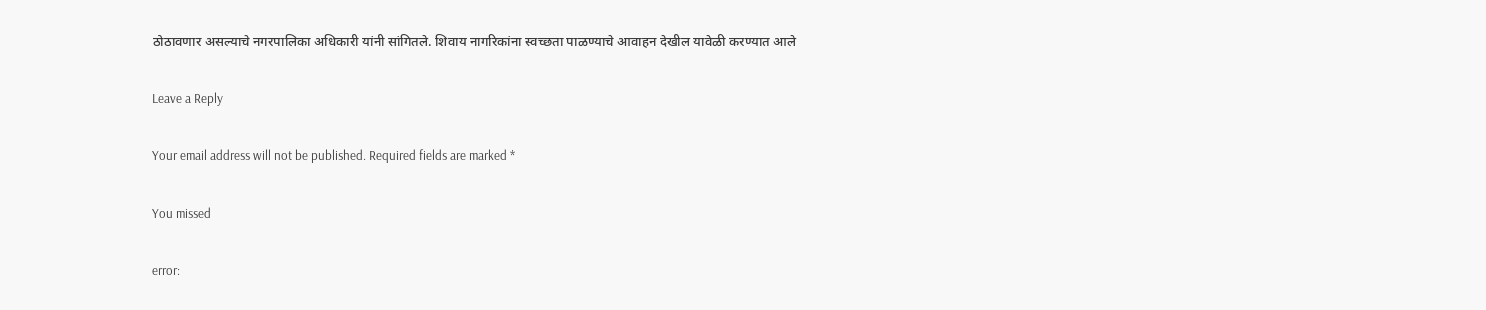ठोठावणार असल्याचे नगरपालिका अधिकारी यांनी सांगितले. शिवाय नागरिकांना स्वच्छता पाळण्याचे आवाहन देखील यावेळी करण्यात आले

Leave a Reply

Your email address will not be published. Required fields are marked *

You missed

error: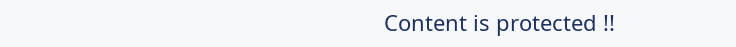Content is protected !!